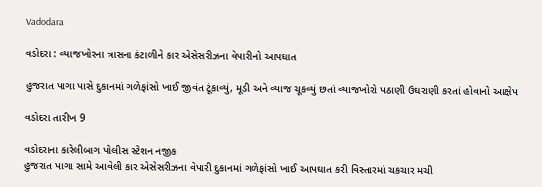Vadodara

વડોદરા : વ્યાજખોરના ત્રાસના કંટાળીને કાર એસેસરીઝના વેપારીનો આપઘાત

હુજરાત પાગા પાસે દુકાનમાં ગળેફાંસો ખાઈ જીવંત ટૂંકાવ્યું, મૂડી અને વ્યાજ ચૂકવ્યું છતાં વ્યાજખોરો પઠાણી ઉઘરાણી કરતાં હોવાનો આક્ષેપ

વડોદરા તારીખ 9

વડોદરાના કારેલીબાગ પોલીસ સ્ટેશન નજીક
હુજરાત પાગા સામે આવેલી કાર એસેસરીઝના વેપારી દુકાનમાં ગળેફાંસો ખાઈ આપઘાત કરી વિસ્તારમાં ચકચાર મચી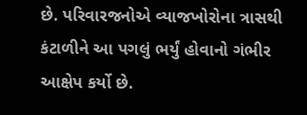છે. પરિવારજનોએ વ્યાજખોરોના ત્રાસથી કંટાળીને આ પગલું ભર્યું હોવાનો ગંભીર આક્ષેપ કર્યો છે.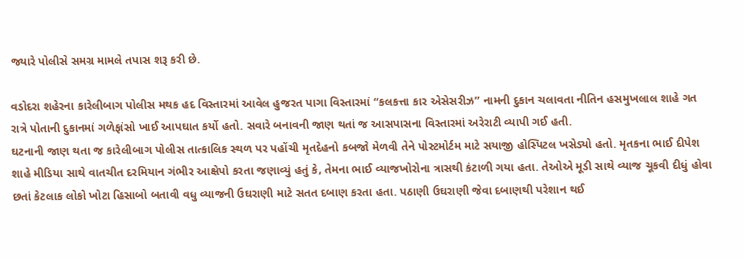જ્યારે પોલીસે સમગ્ર મામલે તપાસ શરૂ કરી છે.

વડોદરા શહેરના કારેલીબાગ પોલીસ મથક હદ વિસ્તારમાં આવેલ હુજરત પાગા વિસ્તારમાં “કલકત્તા કાર એસેસરીઝ” નામની દુકાન ચલાવતા નીતિન હસમુખલાલ શાહે ગત રાત્રે પોતાની દુકાનમાં ગળેફાંસો ખાઈ આપઘાત કર્યો હતો. સવારે બનાવની જાણ થતાં જ આસપાસના વિસ્તારમાં અરેરાટી વ્યાપી ગઈ હતી.
ઘટનાની જાણ થતા જ કારેલીબાગ પોલીસ તાત્કાલિક સ્થળ પર પહોંચી મૃતદેહનો કબજો મેળવી તેને પોસ્ટમોર્ટમ માટે સયાજી હોસ્પિટલ ખસેડ્યો હતો. મૃતકના ભાઈ દીપેશ શાહે મીડિયા સાથે વાતચીત દરમિયાન ગંભીર આક્ષેપો કરતા જણાવ્યું હતું કે, તેમના ભાઈ વ્યાજખોરોના ત્રાસથી કંટાળી ગયા હતા. તેઓએ મૂડી સાથે વ્યાજ ચૂકવી દીધું હોવા છતાં કેટલાક લોકો ખોટા હિસાબો બતાવી વધુ વ્યાજની ઉઘરાણી માટે સતત દબાણ કરતા હતા. પઠાણી ઉઘરાણી જેવા દબાણથી પરેશાન થઈ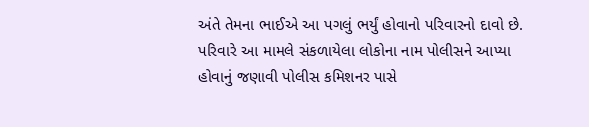અંતે તેમના ભાઈએ આ પગલું ભર્યું હોવાનો પરિવારનો દાવો છે. પરિવારે આ મામલે સંકળાયેલા લોકોના નામ પોલીસને આપ્યા હોવાનું જણાવી પોલીસ કમિશનર પાસે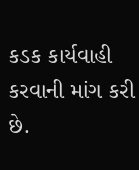કડક કાર્યવાહી કરવાની માંગ કરી છે.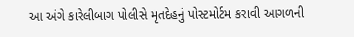આ અંગે કારેલીબાગ પોલીસે મૃતદેહનું પોસ્ટમોર્ટમ કરાવી આગળની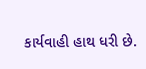કાર્યવાહી હાથ ધરી છે.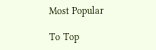Most Popular

To Top